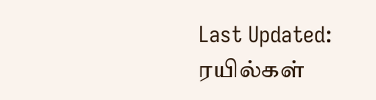Last Updated:
ரயில்கள்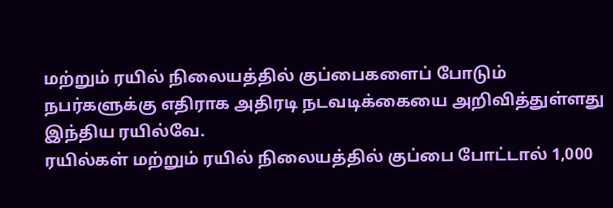மற்றும் ரயில் நிலையத்தில் குப்பைகளைப் போடும் நபர்களுக்கு எதிராக அதிரடி நடவடிக்கையை அறிவித்துள்ளது இந்திய ரயில்வே.
ரயில்கள் மற்றும் ரயில் நிலையத்தில் குப்பை போட்டால் 1,000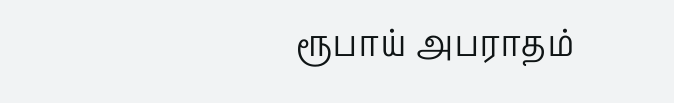ரூபாய் அபராதம்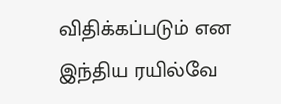விதிக்கப்படும் என இந்திய ரயில்வே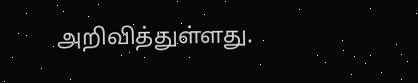அறிவித்துள்ளது.